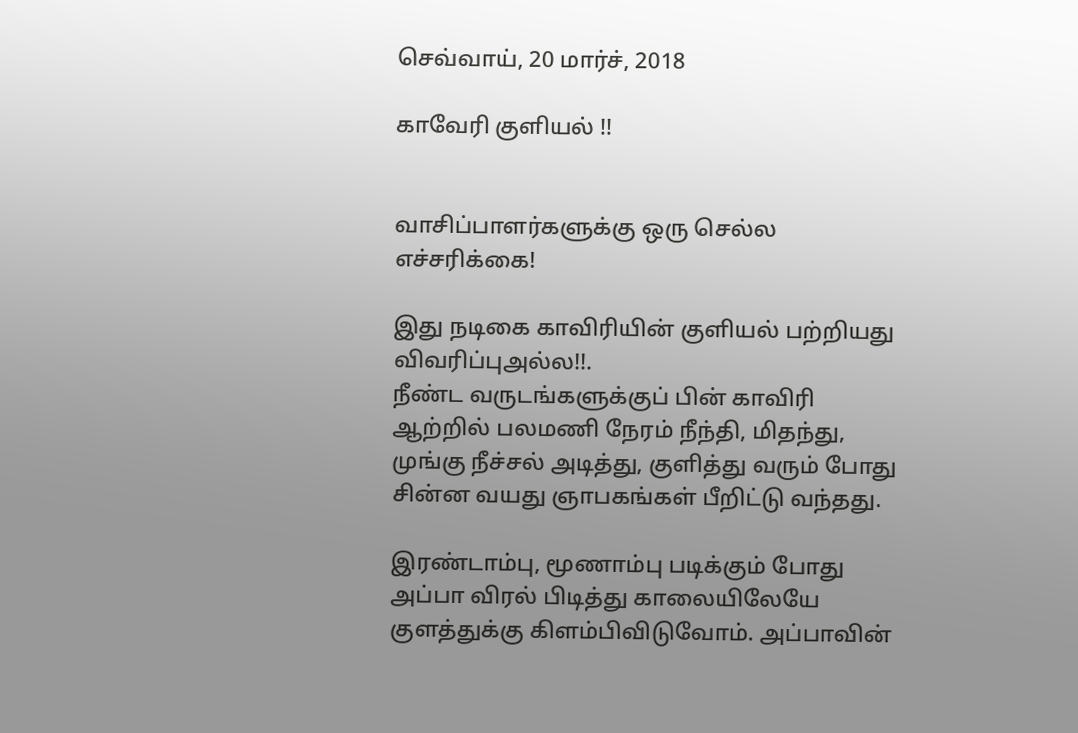செவ்வாய், 20 மார்ச், 2018

காவேரி குளியல் !!


வாசிப்பாளர்களுக்கு ஒரு செல்ல எச்சரிக்கை!

இது நடிகை காவிரியின் குளியல் பற்றியது விவரிப்புஅல்ல!!.
நீண்ட வருடங்களுக்குப் பின் காவிரி ஆற்றில் பலமணி நேரம் நீந்தி, மிதந்து, முங்கு நீச்சல் அடித்து, குளித்து வரும் போது சின்ன வயது ஞாபகங்கள் பீறிட்டு வந்தது.

இரண்டாம்பு, மூணாம்பு படிக்கும் போது அப்பா விரல் பிடித்து காலையிலேயே குளத்துக்கு கிளம்பிவிடுவோம். அப்பாவின்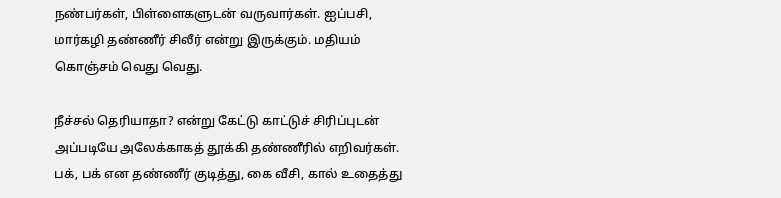நண்பர்கள், பிள்ளைகளுடன் வருவார்கள். ஐப்பசி, மார்கழி தண்ணீர் சிலீர் என்று இருக்கும். மதியம் கொஞ்சம் வெது வெது.

நீச்சல் தெரியாதா? என்று கேட்டு காட்டுச் சிரிப்புடன் அப்படியே அலேக்காகத் தூக்கி தண்ணீரில் எறிவர்கள். பக், பக் என தண்ணீர் குடித்து, கை வீசி, கால் உதைத்து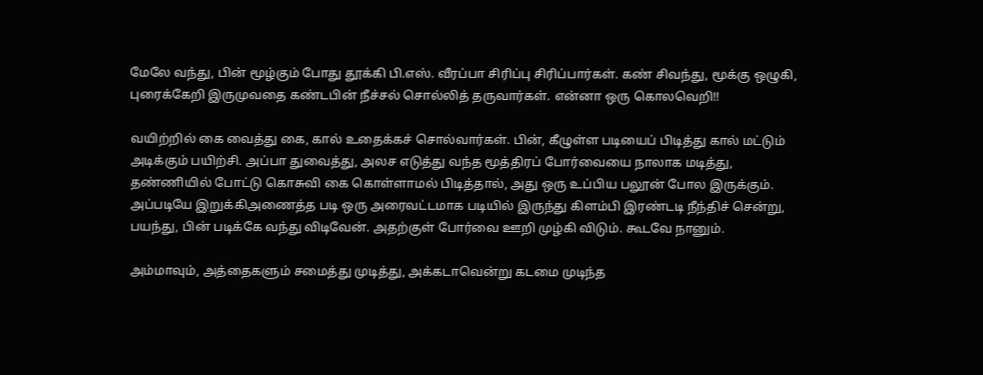மேலே வந்து, பின் மூழ்கும் போது தூக்கி பி.எஸ். வீரப்பா சிரிப்பு சிரிப்பார்கள். கண் சிவந்து, மூக்கு ஒழுகி, புரைக்கேறி இருமுவதை கண்டபின் நீச்சல் சொல்லித் தருவார்கள். என்னா ஒரு கொலவெறி!!

வயிற்றில் கை வைத்து கை, கால் உதைக்கச் சொல்வார்கள். பின், கீழுள்ள படியைப் பிடித்து கால் மட்டும் அடிக்கும் பயிற்சி. அப்பா துவைத்து, அலச எடுத்து வந்த மூத்திரப் போர்வையை நாலாக மடித்து, தண்ணியில் போட்டு கொசுவி கை கொள்ளாமல் பிடித்தால், அது ஒரு உப்பிய பலூன் போல இருக்கும். அப்படியே இறுக்கிஅணைத்த படி ஒரு அரைவட்டமாக படியில் இருந்து கிளம்பி இரண்டடி நீந்திச் சென்று, பயந்து, பின் படிக்கே வந்து விடிவேன். அதற்குள் போர்வை ஊறி முழ்கி விடும். கூடவே நானும்.

அம்மாவும், அத்தைகளும் சமைத்து முடித்து, அக்கடாவென்று கடமை முடிந்த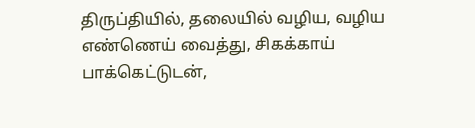திருப்தியில், தலையில் வழிய, வழிய எண்ணெய் வைத்து, சிகக்காய் பாக்கெட்டுடன்,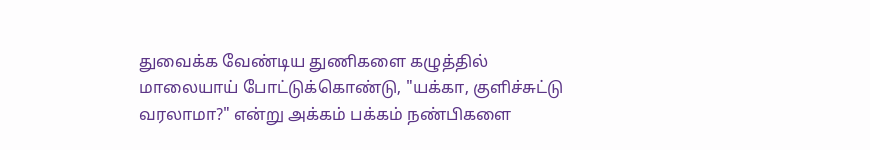துவைக்க வேண்டிய துணிகளை கழுத்தில் மாலையாய் போட்டுக்கொண்டு, "யக்கா, குளிச்சுட்டு வரலாமா?" என்று அக்கம் பக்கம் நண்பிகளை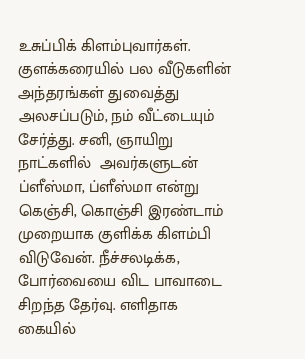உசுப்பிக் கிளம்புவார்கள். குளக்கரையில் பல வீடுகளின் அந்தரங்கள் துவைத்து அலசப்படும், நம் வீட்டையும் சேர்த்து. சனி, ஞாயிறு நாட்களில்  அவர்களுடன் ப்ளீஸ்மா, ப்ளீஸ்மா என்று கெஞ்சி, கொஞ்சி இரண்டாம் முறையாக குளிக்க கிளம்பி விடுவேன். நீச்சலடிக்க, போர்வையை விட பாவாடை சிறந்த தேர்வு. எளிதாக கையில்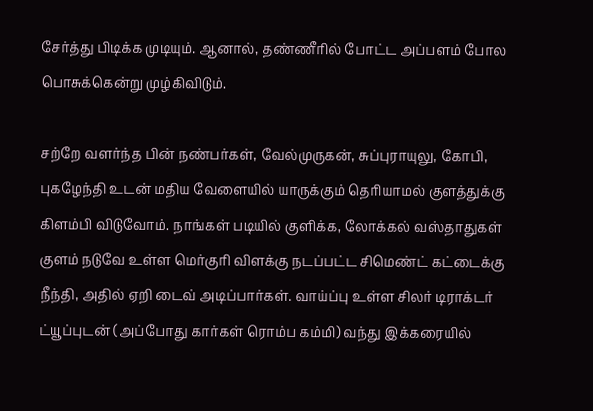சேர்த்து பிடிக்க முடியும். ஆனால், தண்ணீரில் போட்ட அப்பளம் போல பொசுக்கென்று முழ்கிவிடும்.

சற்றே வளர்ந்த பின் நண்பர்கள், வேல்முருகன், சுப்புராயுலு, கோபி, புகழேந்தி உடன் மதிய வேளையில் யாருக்கும் தெரியாமல் குளத்துக்கு கிளம்பி விடுவோம். நாங்கள் படியில் குளிக்க, லோக்கல் வஸ்தாதுகள் குளம் நடுவே உள்ள மெர்குரி விளக்கு நடப்பட்ட சிமெண்ட் கட்டைக்கு நீந்தி, அதில் ஏறி டைவ் அடிப்பார்கள். வாய்ப்பு உள்ள சிலர் டிராக்டர் ட்யூப்புடன் (அப்போது கார்கள் ரொம்ப கம்மி) வந்து இக்கரையில்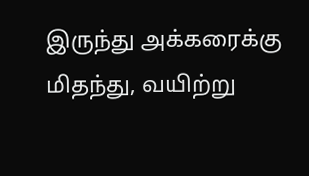இருந்து அக்கரைக்கு மிதந்து, வயிற்று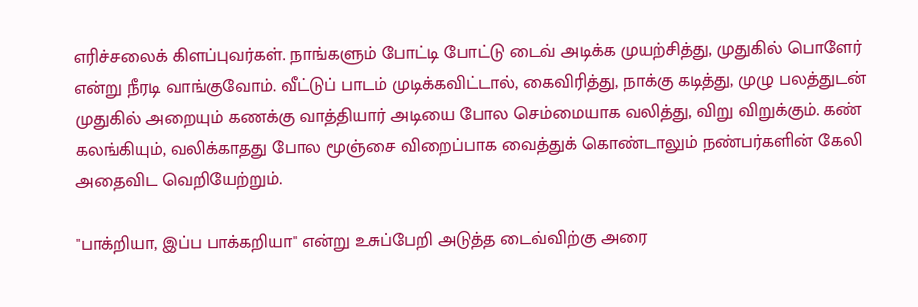எரிச்சலைக் கிளப்புவர்கள். நாங்களும் போட்டி போட்டு டைவ் அடிக்க முயற்சித்து, முதுகில் பொளேர் என்று நீரடி வாங்குவோம். வீட்டுப் பாடம் முடிக்கவிட்டால், கைவிரித்து, நாக்கு கடித்து, முழு பலத்துடன் முதுகில் அறையும் கணக்கு வாத்தியார் அடியை போல செம்மையாக வலித்து, விறு விறுக்கும். கண் கலங்கியும், வலிக்காதது போல மூஞ்சை விறைப்பாக வைத்துக் கொண்டாலும் நண்பர்களின் கேலி அதைவிட வெறியேற்றும்.

"பாக்றியா, இப்ப பாக்கறியா" என்று உசுப்பேறி அடுத்த டைவ்விற்கு அரை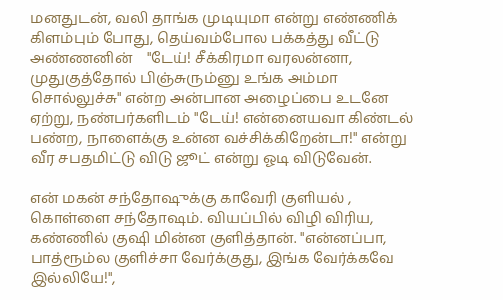மனதுடன், வலி தாங்க முடியுமா என்று எண்ணிக் கிளம்பும் போது, தெய்வம்போல பக்கத்து வீட்டு அண்ணனின்    "டேய்! சீக்கிரமா வரலன்னா, முதுகுத்தோல் பிஞ்சுரும்னு உங்க அம்மா சொல்லுச்சு" என்ற அன்பான அழைப்பை உடனே ஏற்று, நண்பர்களிடம் "டேய்! என்னையவா கிண்டல் பண்ற, நாளைக்கு உன்ன வச்சிக்கிறேன்டா!" என்று வீர சபதமிட்டு விடு ஜூட் என்று ஓடி விடுவேன்.

என் மகன் சந்தோஷுக்கு காவேரி குளியல் , கொள்ளை சந்தோஷம். வியப்பில் விழி விரிய, கண்ணில் குஷி மின்ன குளித்தான். "என்னப்பா, பாத்ரூம்ல குளிச்சா வேர்க்குது, இங்க வேர்க்கவே இல்லியே!",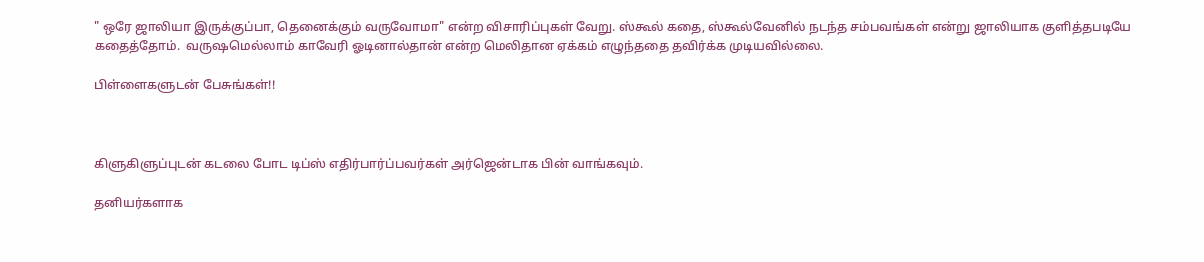" ஒரே ஜாலியா இருக்குப்பா, தெனைக்கும் வருவோமா" என்ற விசாரிப்புகள் வேறு. ஸ்கூல் கதை, ஸ்கூல்வேனில் நடந்த சம்பவங்கள் என்று ஜாலியாக குளித்தபடியே கதைத்தோம்.  வருஷமெல்லாம் காவேரி ஓடினால்தான் என்ற மெலிதான ஏக்கம் எழுந்ததை தவிர்க்க முடியவில்லை.

பிள்ளைகளுடன் பேசுங்கள்!!



கிளுகிளுப்புடன் கடலை போட டிப்ஸ் எதிர்பார்ப்பவர்கள் அர்ஜென்டாக பின் வாங்கவும்.

தனியர்களாக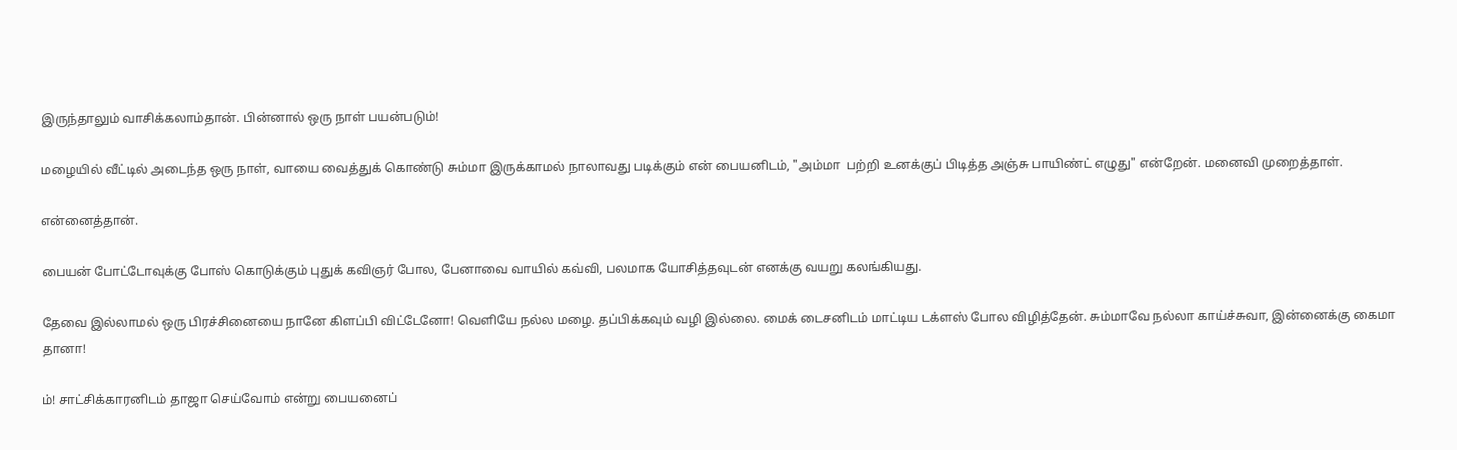இருந்தாலும் வாசிக்கலாம்தான். பின்னால் ஒரு நாள் பயன்படும்!

மழையில் வீட்டில் அடைந்த ஒரு நாள், வாயை வைத்துக் கொண்டு சும்மா இருக்காமல் நாலாவது படிக்கும் என் பையனிடம், "அம்மா  பற்றி உனக்குப் பிடித்த அஞ்சு பாயிண்ட் எழுது" என்றேன். மனைவி முறைத்தாள்.

என்னைத்தான்.

பையன் போட்டோவுக்கு போஸ் கொடுக்கும் புதுக் கவிஞர் போல, பேனாவை வாயில் கவ்வி, பலமாக யோசித்தவுடன் எனக்கு வயறு கலங்கியது.

தேவை இல்லாமல் ஒரு பிரச்சினையை நானே கிளப்பி விட்டேனோ! வெளியே நல்ல மழை. தப்பிக்கவும் வழி இல்லை. மைக் டைசனிடம் மாட்டிய டக்ளஸ் போல விழித்தேன். சும்மாவே நல்லா காய்ச்சுவா, இன்னைக்கு கைமா தானா!

ம்! சாட்சிக்காரனிடம் தாஜா செய்வோம் என்று பையனைப்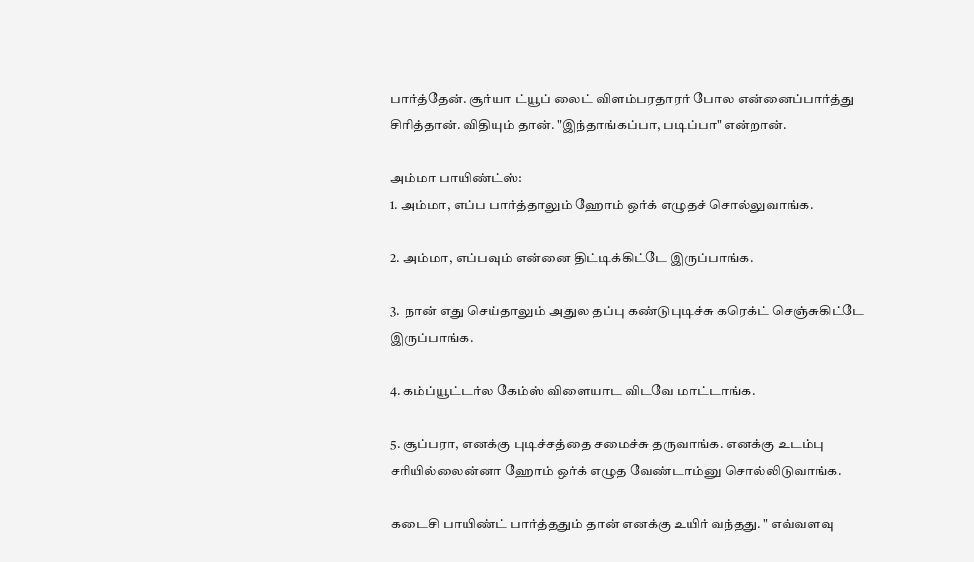பார்த்தேன். சூர்யா ட்யூப் லைட் விளம்பரதாரர் போல என்னைப்பார்த்து சிரித்தான். விதியும் தான். "இந்தாங்கப்பா, படிப்பா" என்றான்.

அம்மா பாயிண்ட்ஸ்:
1. அம்மா, எப்ப பார்த்தாலும் ஹோம் ஒர்க் எழுதச் சொல்லுவாங்க.

2. அம்மா, எப்பவும் என்னை திட்டிக்கிட்டே இருப்பாங்க.

3.  நான் எது செய்தாலும் அதுல தப்பு கண்டுபுடிச்சு கரெக்ட் செஞ்சுகிட்டே இருப்பாங்க.

4. கம்ப்யூட்டர்ல கேம்ஸ் விளையாட விடவே மாட்டாங்க.

5. சூப்பரா, எனக்கு புடிச்சத்தை சமைச்சு தருவாங்க. எனக்கு உடம்பு சரியில்லைன்னா ஹோம் ஒர்க் எழுத வேண்டாம்னு சொல்லிடுவாங்க.

கடைசி பாயிண்ட் பார்த்ததும் தான் எனக்கு உயிர் வந்தது. " எவ்வளவு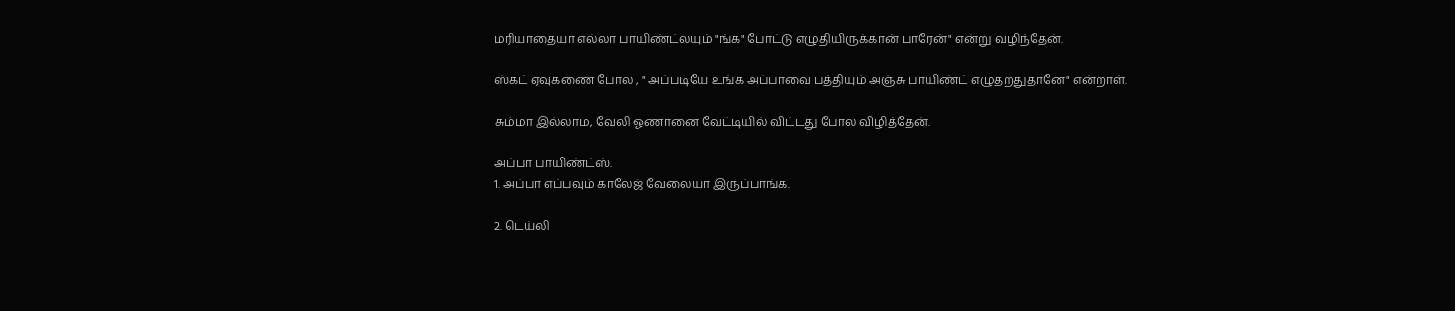மரியாதையா எல்லா பாயிண்ட்லயும் "ங்க" போட்டு எழுதியிருக்கான் பாரேன்" என்று வழிந்தேன்.

ஸ்கட் ஏவுகணை போல , " அப்படியே உங்க அப்பாவை பத்தியும் அஞ்சு பாயிண்ட் எழுதறதுதானே" என்றாள்.

சும்மா இல்லாம, வேலி ஓணானை வேட்டியில் விட்டது போல விழித்தேன்.

அப்பா பாயிண்ட்ஸ்.
1. அப்பா எப்பவும் காலேஜ் வேலையா இருப்பாங்க.

2. டெய்லி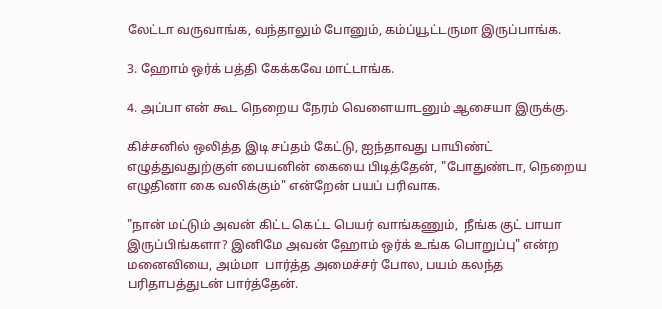லேட்டா வருவாங்க, வந்தாலும் போனும், கம்ப்யூட்டருமா இருப்பாங்க.

3. ஹோம் ஒர்க் பத்தி கேக்கவே மாட்டாங்க.

4. அப்பா என் கூட நெறைய நேரம் வெளையாடனும் ஆசையா இருக்கு.

கிச்சனில் ஒலித்த இடி சப்தம் கேட்டு, ஐந்தாவது பாயிண்ட் எழுத்துவதுற்குள் பையனின் கையை பிடித்தேன், "போதுண்டா, நெறைய எழுதினா கை வலிக்கும்" என்றேன் பயப் பரிவாக.

"நான் மட்டும் அவன் கிட்ட கெட்ட பெயர் வாங்கணும்,  நீங்க குட் பாயா இருப்பிங்களா? இனிமே அவன் ஹோம் ஒர்க் உங்க பொறுப்பு" என்ற மனைவியை, அம்மா  பார்த்த அமைச்சர் போல, பயம் கலந்த பரிதாபத்துடன் பார்த்தேன்.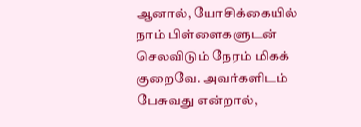ஆனால், யோசிக்கையில் நாம் பிள்ளைகளுடன் செலவிடும் நேரம் மிகக் குறைவே. அவர்களிடம் பேசுவது என்றால்,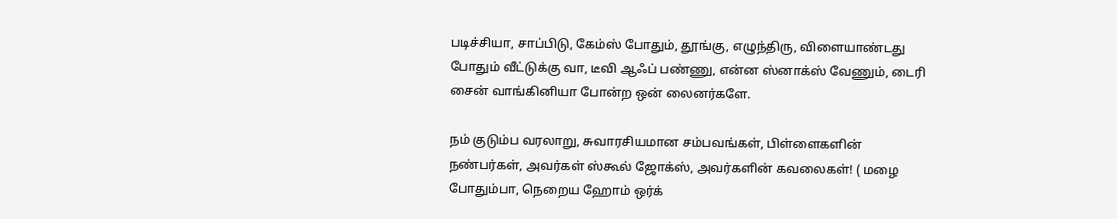படிச்சியா, சாப்பிடு, கேம்ஸ் போதும், தூங்கு, எழுந்திரு, விளையாண்டது போதும் வீட்டுக்கு வா, டீவி ஆஃப் பண்ணு, என்ன ஸ்னாக்ஸ் வேணும், டைரி சைன் வாங்கினியா போன்ற ஒன் லைனர்களே.

நம் குடும்ப வரலாறு, சுவாரசியமான சம்பவங்கள், பிள்ளைகளின் நண்பர்கள், அவர்கள் ஸ்கூல் ஜோக்ஸ், அவர்களின் கவலைகள்! ( மழை போதும்பா, நெறைய ஹோம் ஒர்க்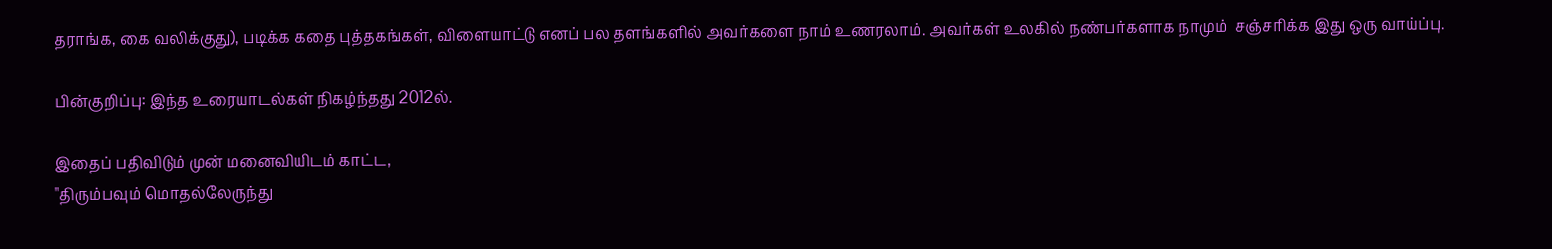தராங்க, கை வலிக்குது), படிக்க கதை புத்தகங்கள், விளையாட்டு எனப் பல தளங்களில் அவர்களை நாம் உணரலாம். அவர்கள் உலகில் நண்பர்களாக நாமும்  சஞ்சரிக்க இது ஒரு வாய்ப்பு.

பின்குறிப்பு: இந்த உரையாடல்கள் நிகழ்ந்தது 2012ல்.

இதைப் பதிவிடும் முன் மனைவியிடம் காட்ட,
"திரும்பவும் மொதல்லேருந்து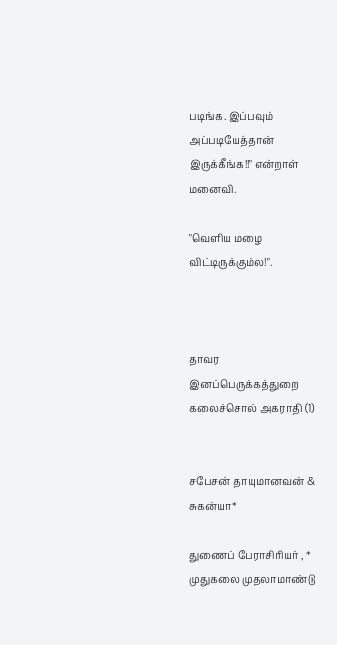படிங்க. இப்பவும் அப்படியேத்தான் இருக்கீங்க!!" என்றாள் மனைவி.

"வெளிய மழை விட்டிருக்கும்ல!".



தாவர இனப்பெருக்கத்துறை கலைச்சொல் அகராதி (1)


சபேசன் தாயுமானவன் & சுகன்யா*

துணைப் பேராசிரியர் , * முதுகலை முதலாமாண்டு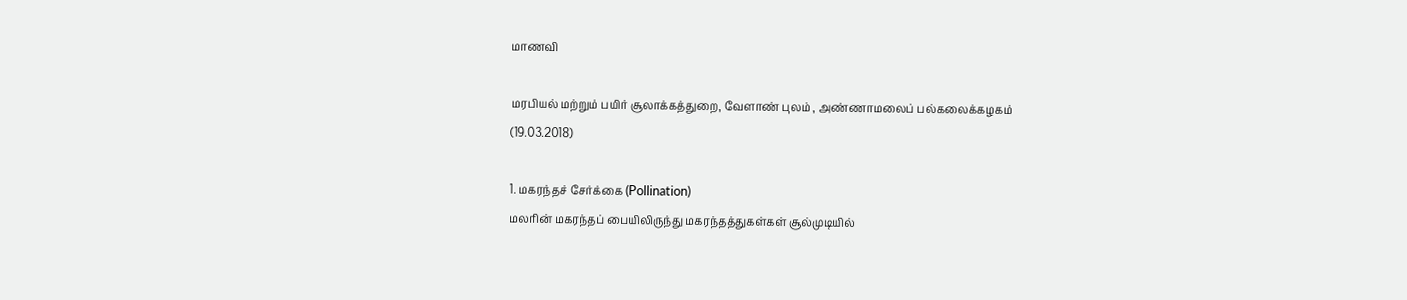மாணவி

மரபியல் மற்றும் பயிர் சூலாக்கத்துறை, வேளாண் புலம் , அண்ணாமலைப் பல்கலைக்கழகம்
(19.03.2018)

1. மகரந்தச் சேர்க்கை (Pollination)
மலரின் மகரந்தப் பையிலிருந்து மகரந்தத்துகள்கள் சூல்முடியில்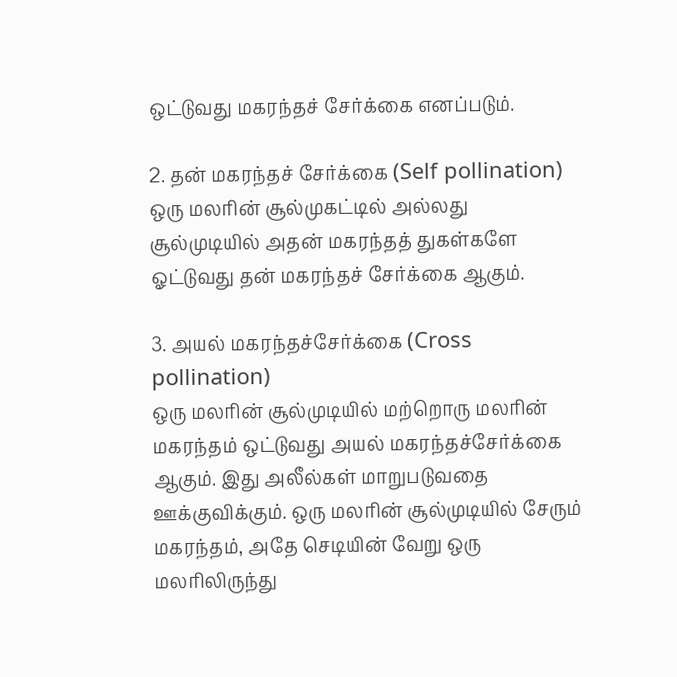ஒட்டுவது மகரந்தச் சேர்க்கை எனப்படும்.

2. தன் மகரந்தச் சேர்க்கை (Self pollination)
ஒரு மலரின் சூல்முகட்டில் அல்லது சூல்முடியில் அதன் மகரந்தத் துகள்களே ஓட்டுவது தன் மகரந்தச் சேர்க்கை ஆகும்.

3. அயல் மகரந்தச்சேர்க்கை (Cross pollination)
ஒரு மலரின் சூல்முடியில் மற்றொரு மலரின் மகரந்தம் ஒட்டுவது அயல் மகரந்தச்சேர்க்கை ஆகும். இது அலீல்கள் மாறுபடுவதை ஊக்குவிக்கும். ஒரு மலரின் சூல்முடியில் சேரும் மகரந்தம், அதே செடியின் வேறு ஒரு மலரிலிருந்து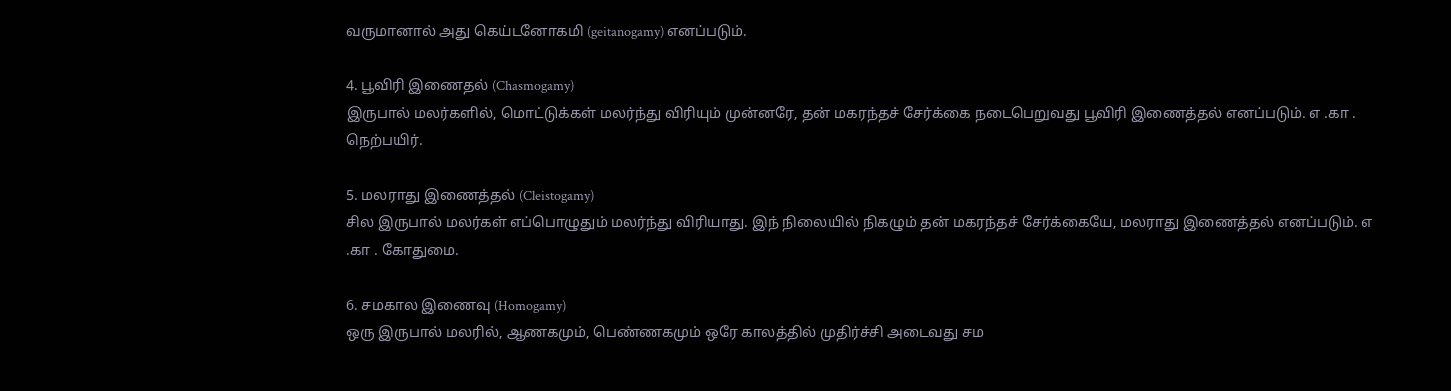வருமானால் அது கெய்டனோகமி (geitanogamy) எனப்படும்.

4. பூவிரி இணைதல் (Chasmogamy)
இருபால் மலர்களில், மொட்டுக்கள் மலர்ந்து விரியும் முன்னரே, தன் மகரந்தச் சேர்க்கை நடைபெறுவது பூவிரி இணைத்தல் எனப்படும். எ .கா . நெற்பயிர்.

5. மலராது இணைத்தல் (Cleistogamy)
சில இருபால் மலர்கள் எப்பொழுதும் மலர்ந்து விரியாது. இந் நிலையில் நிகழும் தன் மகரந்தச் சேர்க்கையே, மலராது இணைத்தல் எனப்படும். எ .கா . கோதுமை.

6. சமகால இணைவு (Homogamy)
ஒரு இருபால் மலரில், ஆணகமும், பெண்ணகமும் ஒரே காலத்தில் முதிர்ச்சி அடைவது சம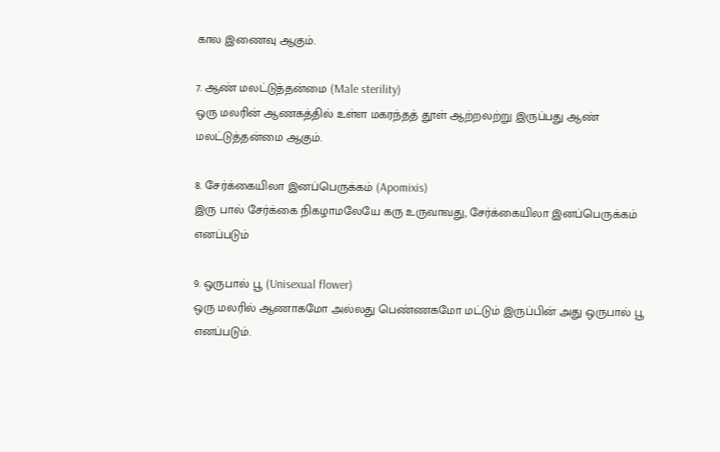கால இணைவு ஆகும்.

7. ஆண் மலட்டுத்தன்மை (Male sterility)
ஒரு மலரின் ஆணகத்தில் உள்ள மகரந்தத் தூள் ஆற்றலற்று இருப்பது ஆண் மலட்டுத்தன்மை ஆகும்.

8. சேர்க்கையிலா இனப்பெருக்கம் (Apomixis)
இரு பால் சேர்க்கை நிகழாமலேயே கரு உருவாவது, சேர்க்கையிலா இனப்பெருக்கம் எனப்படும்

9. ஒருபால் பூ (Unisexual flower)
ஒரு மலரில் ஆணாகமோ அல்லது பெண்ணகமோ மட்டும் இருப்பின் அது ஒருபால் பூ எனப்படும்.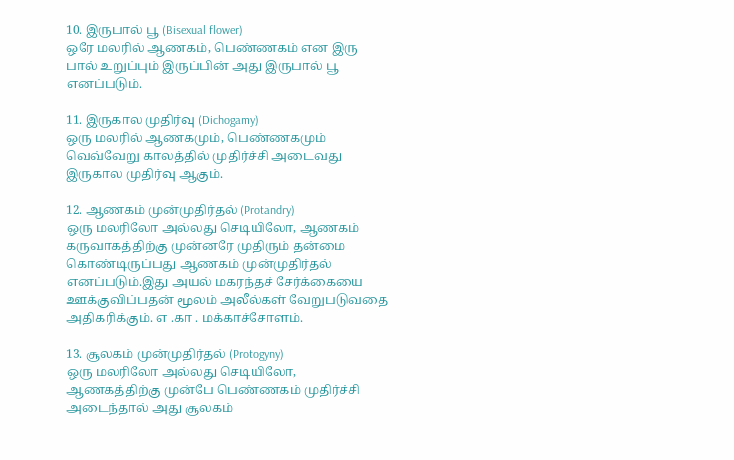10. இருபால் பூ (Bisexual flower)
ஒரே மலரில் ஆணகம், பெண்ணகம் என இரு பால் உறுப்பும் இருப்பின் அது இருபால் பூ எனப்படும்.

11. இருகால முதிர்வு (Dichogamy)
ஒரு மலரில் ஆணகமும், பெண்ணகமும் வெவ்வேறு காலத்தில் முதிர்ச்சி அடைவது இருகால முதிர்வு ஆகும்.

12. ஆணகம் முன்முதிர்தல் (Protandry)
ஒரு மலரிலோ அல்லது செடியிலோ, ஆணகம் கருவாகத்திற்கு முன்னரே முதிரும் தன்மை கொண்டிருப்பது ஆணகம் முன்முதிர்தல் எனப்படும்.இது அயல் மகரந்தச் சேர்க்கையை ஊக்குவிப்பதன் மூலம் அலீல்கள் வேறுபடுவதை அதிகரிக்கும். எ .கா . மக்காச்சோளம்.

13. சூலகம் முன்முதிர்தல் (Protogyny)
ஒரு மலரிலோ அல்லது செடியிலோ, ஆணகத்திற்கு முன்பே பெண்ணகம் முதிர்ச்சி அடைந்தால் அது சூலகம்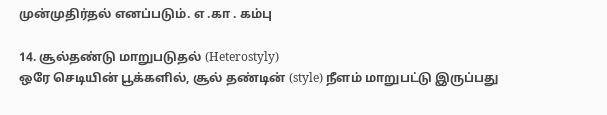முன்முதிர்தல் எனப்படும். எ .கா . கம்பு

14. சூல்தண்டு மாறுபடுதல் (Heterostyly)
ஒரே செடியின் பூக்களில், சூல் தண்டின் (style) நீளம் மாறுபட்டு இருப்பது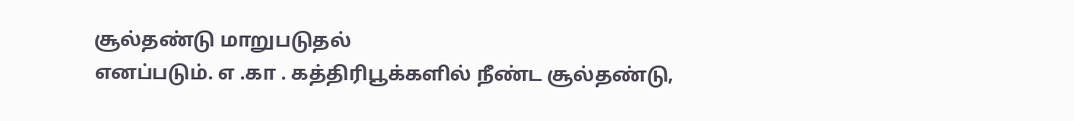சூல்தண்டு மாறுபடுதல்
எனப்படும். எ .கா . கத்திரிபூக்களில் நீண்ட சூல்தண்டு,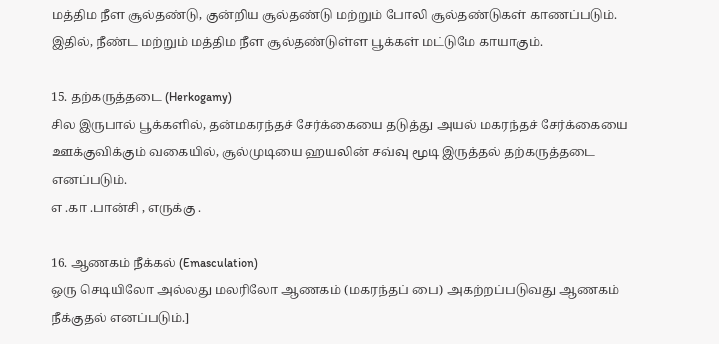மத்திம நீள சூல்தண்டு, குன்றிய சூல்தண்டு மற்றும் போலி சூல்தண்டுகள் காணப்படும். இதில், நீண்ட மற்றும் மத்திம நீள சூல்தண்டுள்ள பூக்கள் மட்டுமே காயாகும்.

15. தற்கருத்தடை (Herkogamy)
சில இருபால் பூக்களில், தன்மகரந்தச் சேர்க்கையை தடுத்து அயல் மகரந்தச் சேர்க்கையை ஊக்குவிக்கும் வகையில், சூல்முடியை ஹயலின் சவ்வு மூடி இருத்தல் தற்கருத்தடை எனப்படும்.
எ .கா .பான்சி , எருக்கு .

16. ஆணகம் நீக்கல் (Emasculation)
ஒரு செடியிலோ அல்லது மலரிலோ ஆணகம் (மகரந்தப் பை) அகற்றப்படுவது ஆணகம் நீக்குதல் எனப்படும்.]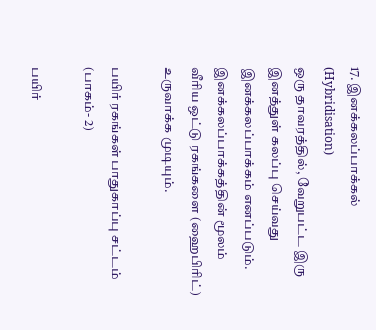17. இனக்கலப்பாக்கல் (Hybridisation)
ஒரு தாவரத்தில், வேறுபட்ட இரு இனத்துள் கலப்பு செய்வது இனக்கலப்பாக்கம் எனப்படும். இனக்கலப்பாக்கத்தின் மூலம் வீரிய ஒட்டு ரகங்களை (ஹைபிரிட்) உருவாக்க முடியும்.

பயிர் ரகங்கள் பாதுகாப்பு சட்டம் (பாகம்- 2)

பயிர்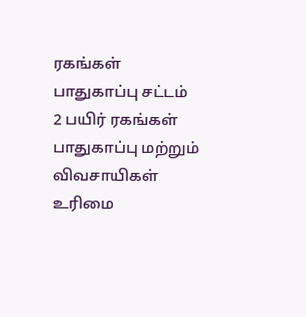ரகங்கள் பாதுகாப்பு சட்டம் 2 பயிர் ரகங்கள் பாதுகாப்பு மற்றும் விவசாயிகள் உரிமை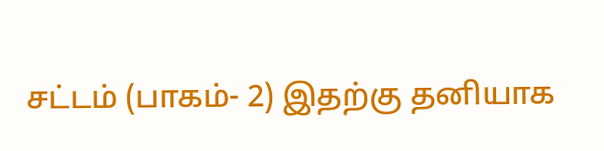சட்டம் (பாகம்- 2) இதற்கு தனியாக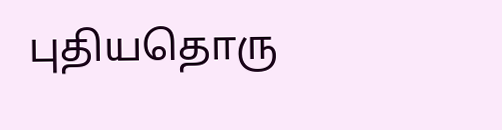புதியதொரு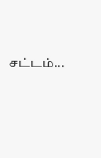சட்டம்...